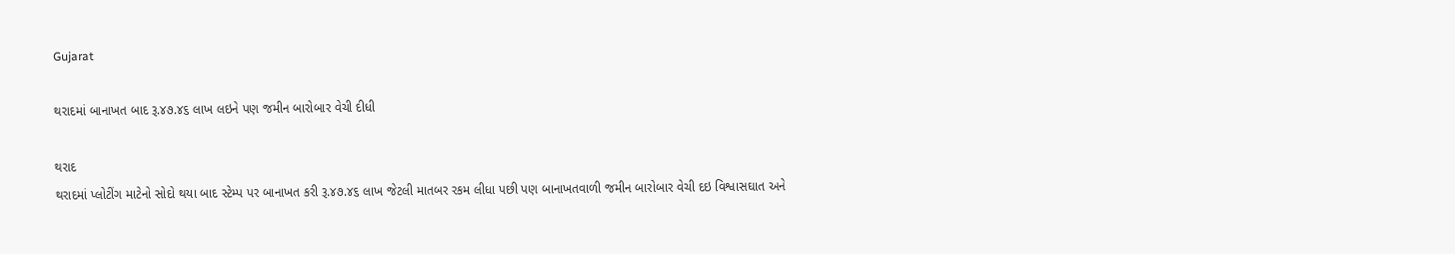Gujarat

થરાદમાં બાનાખત બાદ રૂ.૪૭.૪૬ લાખ લઇને પણ જમીન બારોબાર વેચી દીધી

થરાદ
થરાદમાં પ્લોટીંગ માટેનો સોદો થયા બાદ સ્ટેમ્પ પર બાનાખત કરી રૂ.૪૭.૪૬ લાખ જેટલી માતબર રકમ લીધા પછી પણ બાનાખતવાળી જમીન બારોબાર વેચી દઇ વિશ્વાસઘાત અને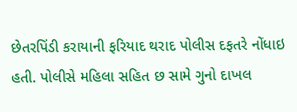છેતરપિંડી કરાયાની ફરિયાદ થરાદ પોલીસ દફતરે નોંધાઇ હતી. પોલીસે મહિલા સહિત છ સામે ગુનો દાખલ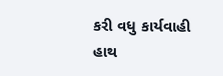કરી વધુ કાર્યવાહી હાથ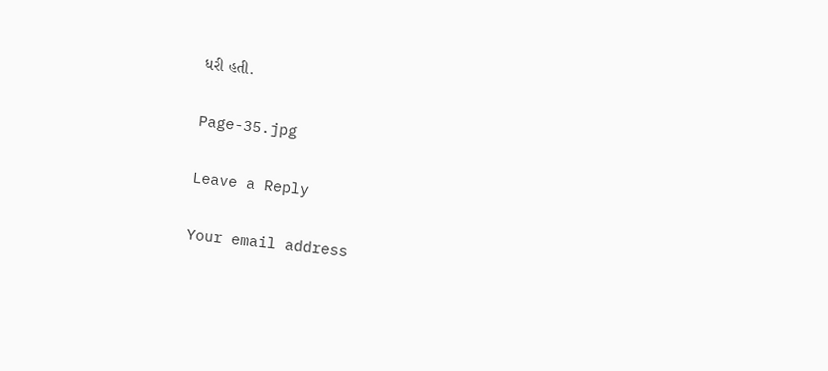ધરી હતી.

Page-35.jpg

Leave a Reply

Your email address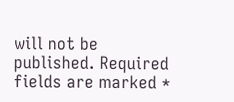will not be published. Required fields are marked *